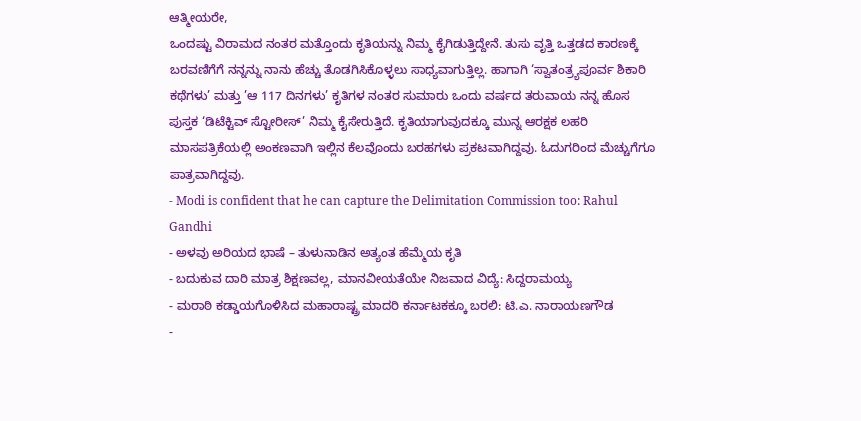ಆತ್ಮೀಯರೇ,
ಒಂದಷ್ಟು ವಿರಾಮದ ನಂತರ ಮತ್ತೊಂದು ಕೃತಿಯನ್ನು ನಿಮ್ಮ ಕೈಗಿಡುತ್ತಿದ್ದೇನೆ. ತುಸು ವೃತ್ತಿ ಒತ್ತಡದ ಕಾರಣಕ್ಕೆ ಬರವಣಿಗೆಗೆ ನನ್ನನ್ನು ನಾನು ಹೆಚ್ಚು ತೊಡಗಿಸಿಕೊಳ್ಳಲು ಸಾಧ್ಯವಾಗುತ್ತಿಲ್ಲ. ಹಾಗಾಗಿ ‘ಸ್ವಾತಂತ್ರ್ಯಪೂರ್ವ ಶಿಕಾರಿ ಕಥೆಗಳು’ ಮತ್ತು ’ಆ 117 ದಿನಗಳು’ ಕೃತಿಗಳ ನಂತರ ಸುಮಾರು ಒಂದು ವರ್ಷದ ತರುವಾಯ ನನ್ನ ಹೊಸ ಪುಸ್ತಕ ‘ಡಿಟೆಕ್ಟಿವ್ ಸ್ಟೋರೀಸ್’ ನಿಮ್ಮ ಕೈಸೇರುತ್ತಿದೆ. ಕೃತಿಯಾಗುವುದಕ್ಕೂ ಮುನ್ನ ಆರಕ್ಷಕ ಲಹರಿ ಮಾಸಪತ್ರಿಕೆಯಲ್ಲಿ ಅಂಕಣವಾಗಿ ಇಲ್ಲಿನ ಕೆಲವೊಂದು ಬರಹಗಳು ಪ್ರಕಟವಾಗಿದ್ದವು. ಓದುಗರಿಂದ ಮೆಚ್ಚುಗೆಗೂ ಪಾತ್ರವಾಗಿದ್ದವು.
- Modi is confident that he can capture the Delimitation Commission too: Rahul Gandhi
- ಅಳವು ಅರಿಯದ ಭಾಷೆ – ತುಳುನಾಡಿನ ಅತ್ಯಂತ ಹೆಮ್ಮೆಯ ಕೃತಿ
- ಬದುಕುವ ದಾರಿ ಮಾತ್ರ ಶಿಕ್ಷಣವಲ್ಲ, ಮಾನವೀಯತೆಯೇ ನಿಜವಾದ ವಿದ್ಯೆ: ಸಿದ್ದರಾಮಯ್ಯ
- ಮರಾಠಿ ಕಡ್ಡಾಯಗೊಳಿಸಿದ ಮಹಾರಾಷ್ಟ್ರ ಮಾದರಿ ಕರ್ನಾಟಕಕ್ಕೂ ಬರಲಿ: ಟಿ.ಎ. ನಾರಾಯಣಗೌಡ
-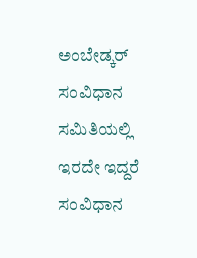ಅಂಬೇಡ್ಕರ್ ಸಂವಿಧಾನ ಸಮಿತಿಯಲ್ಲಿ ಇರದೇ ಇದ್ದರೆ ಸಂವಿಧಾನ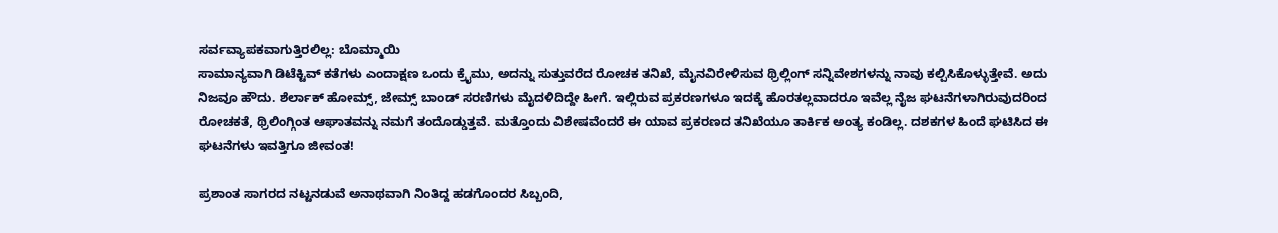ಸರ್ವವ್ಯಾಪಕವಾಗುತ್ತಿರಲಿಲ್ಲ: ಬೊಮ್ಮಾಯಿ
ಸಾಮಾನ್ಯವಾಗಿ ಡಿಟೆಕ್ಟಿವ್ ಕತೆಗಳು ಎಂದಾಕ್ಷಣ ಒಂದು ಕ್ರೈಮು, ಅದನ್ನು ಸುತ್ತುವರೆದ ರೋಚಕ ತನಿಖೆ, ಮೈನವಿರೇಳಿಸುವ ಥ್ರಿಲ್ಲಿಂಗ್ ಸನ್ನಿವೇಶಗಳನ್ನು ನಾವು ಕಲ್ಪಿಸಿಕೊಳ್ಳುತ್ತೇವೆ. ಅದು ನಿಜವೂ ಹೌದು. ಶೆರ್ಲಾಕ್ ಹೋಮ್ಸ್, ಜೇಮ್ಸ್ ಬಾಂಡ್ ಸರಣಿಗಳು ಮೈದಳಿದಿದ್ದೇ ಹೀಗೆ. ಇಲ್ಲಿರುವ ಪ್ರಕರಣಗಳೂ ಇದಕ್ಕೆ ಹೊರತಲ್ಲವಾದರೂ ಇವೆಲ್ಲ ನೈಜ ಘಟನೆಗಳಾಗಿರುವುದರಿಂದ ರೋಚಕತೆ, ಥ್ರಿಲಿಂಗ್ಗಿಂತ ಆಘಾತವನ್ನು ನಮಗೆ ತಂದೊಡ್ಡುತ್ತವೆ. ಮತ್ತೊಂದು ವಿಶೇಷವೆಂದರೆ ಈ ಯಾವ ಪ್ರಕರಣದ ತನಿಖೆಯೂ ತಾರ್ಕಿಕ ಅಂತ್ಯ ಕಂಡಿಲ್ಲ. ದಶಕಗಳ ಹಿಂದೆ ಘಟಿಸಿದ ಈ ಘಟನೆಗಳು ಇವತ್ತಿಗೂ ಜೀವಂತ!

ಪ್ರಶಾಂತ ಸಾಗರದ ನಟ್ಟನಡುವೆ ಅನಾಥವಾಗಿ ನಿಂತಿದ್ದ ಹಡಗೊಂದರ ಸಿಬ್ಬಂದಿ,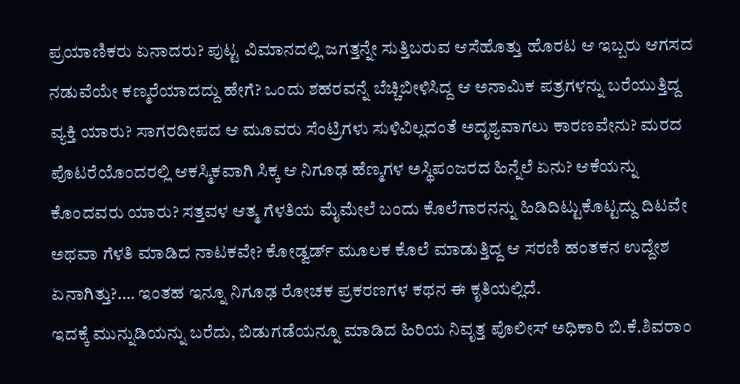ಪ್ರಯಾಣಿಕರು ಏನಾದರು? ಪುಟ್ಟ ವಿಮಾನದಲ್ಲಿ ಜಗತ್ತನ್ನೇ ಸುತ್ತಿಬರುವ ಆಸೆಹೊತ್ತು ಹೊರಟ ಆ ಇಬ್ಬರು ಆಗಸದ ನಡುವೆಯೇ ಕಣ್ಮರೆಯಾದದ್ದು ಹೇಗೆ? ಒಂದು ಶಹರವನ್ನೆ ಬೆಚ್ಚಿಬೀಳಿಸಿದ್ದ ಆ ಅನಾಮಿಕ ಪತ್ರಗಳನ್ನು ಬರೆಯುತ್ತಿದ್ದ ವ್ಯಕ್ತಿ ಯಾರು? ಸಾಗರದೀಪದ ಆ ಮೂವರು ಸೆಂಟ್ರಿಗಳು ಸುಳಿವಿಲ್ಲದಂತೆ ಅದೃಶ್ಯವಾಗಲು ಕಾರಣವೇನು? ಮರದ ಪೊಟರೆಯೊಂದರಲ್ಲಿ ಆಕಸ್ಮಿಕವಾಗಿ ಸಿಕ್ಕ ಆ ನಿಗೂಢ ಹೆಣ್ಮಗಳ ಅಸ್ಥಿಪಂಜರದ ಹಿನ್ನೆಲೆ ಏನು? ಆಕೆಯನ್ನು ಕೊಂದವರು ಯಾರು? ಸತ್ತವಳ ಆತ್ಮ ಗೆಳತಿಯ ಮೈಮೇಲೆ ಬಂದು ಕೊಲೆಗಾರನನ್ನು ಹಿಡಿದಿಟ್ಟುಕೊಟ್ಟದ್ದು ದಿಟವೇ ಅಥವಾ ಗೆಳತಿ ಮಾಡಿದ ನಾಟಕವೇ? ಕೋಡ್ವರ್ಡ್ ಮೂಲಕ ಕೊಲೆ ಮಾಡುತ್ತಿದ್ದ ಆ ಸರಣಿ ಹಂತಕನ ಉದ್ದೇಶ ಏನಾಗಿತ್ತು?…. ಇಂತಹ ಇನ್ನೂ ನಿಗೂಢ ರೋಚಕ ಪ್ರಕರಣಗಳ ಕಥನ ಈ ಕೃತಿಯಲ್ಲಿದೆ.
ಇದಕ್ಕೆ ಮುನ್ನುಡಿಯನ್ನು ಬರೆದು, ಬಿಡುಗಡೆಯನ್ನೂ ಮಾಡಿದ ಹಿರಿಯ ನಿವೃತ್ತ ಪೊಲೀಸ್ ಅಧಿಕಾರಿ ಬಿ.ಕೆ.ಶಿವರಾಂ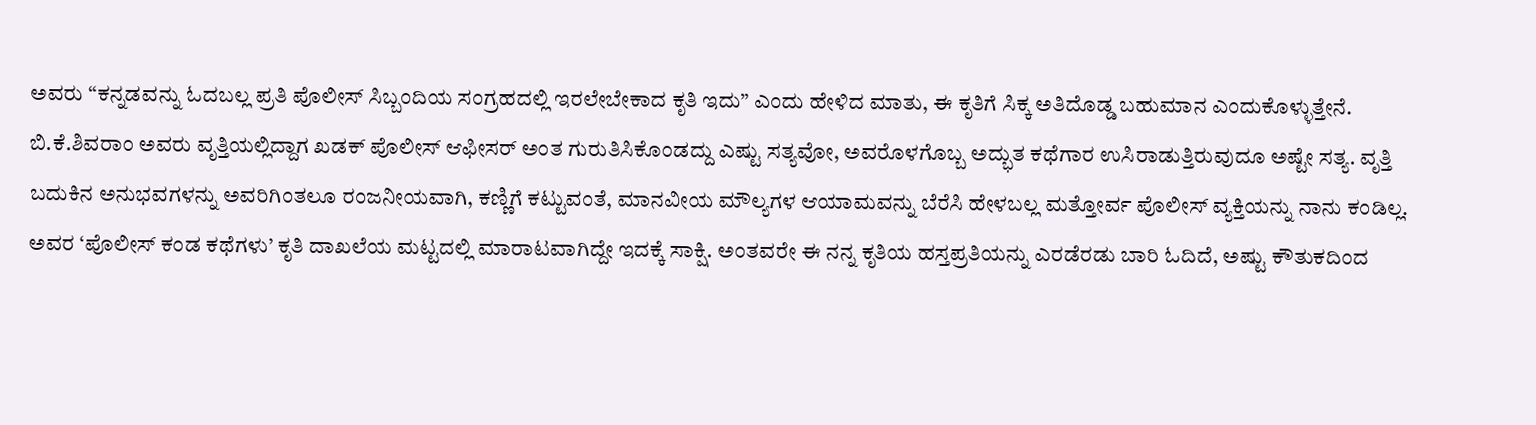ಅವರು “ಕನ್ನಡವನ್ನು ಓದಬಲ್ಲ ಪ್ರತಿ ಪೊಲೀಸ್ ಸಿಬ್ಬಂದಿಯ ಸಂಗ್ರಹದಲ್ಲಿ ಇರಲೇಬೇಕಾದ ಕೃತಿ ಇದು” ಎಂದು ಹೇಳಿದ ಮಾತು, ಈ ಕೃತಿಗೆ ಸಿಕ್ಕ ಅತಿದೊಡ್ಡ ಬಹುಮಾನ ಎಂದುಕೊಳ್ಳುತ್ತೇನೆ. ಬಿ.ಕೆ.ಶಿವರಾಂ ಅವರು ವೃತ್ತಿಯಲ್ಲಿದ್ದಾಗ ಖಡಕ್ ಪೊಲೀಸ್ ಆಫೀಸರ್ ಅಂತ ಗುರುತಿಸಿಕೊಂಡದ್ದು ಎಷ್ಟು ಸತ್ಯವೋ, ಅವರೊಳಗೊಬ್ಬ ಅದ್ಭುತ ಕಥೆಗಾರ ಉಸಿರಾಡುತ್ತಿರುವುದೂ ಅಷ್ಟೇ ಸತ್ಯ. ವೃತ್ತಿ ಬದುಕಿನ ಅನುಭವಗಳನ್ನು ಅವರಿಗಿಂತಲೂ ರಂಜನೀಯವಾಗಿ, ಕಣ್ಣಿಗೆ ಕಟ್ಟುವಂತೆ, ಮಾನವೀಯ ಮೌಲ್ಯಗಳ ಆಯಾಮವನ್ನು ಬೆರೆಸಿ ಹೇಳಬಲ್ಲ ಮತ್ತೋರ್ವ ಪೊಲೀಸ್ ವ್ಯಕ್ತಿಯನ್ನು ನಾನು ಕಂಡಿಲ್ಲ. ಅವರ ‘ಪೊಲೀಸ್ ಕಂಡ ಕಥೆಗಳು’ ಕೃತಿ ದಾಖಲೆಯ ಮಟ್ಟದಲ್ಲಿ ಮಾರಾಟವಾಗಿದ್ದೇ ಇದಕ್ಕೆ ಸಾಕ್ಷಿ. ಅಂತವರೇ ಈ ನನ್ನ ಕೃತಿಯ ಹಸ್ತಪ್ರತಿಯನ್ನು ಎರಡೆರಡು ಬಾರಿ ಓದಿದೆ, ಅಷ್ಟು ಕೌತುಕದಿಂದ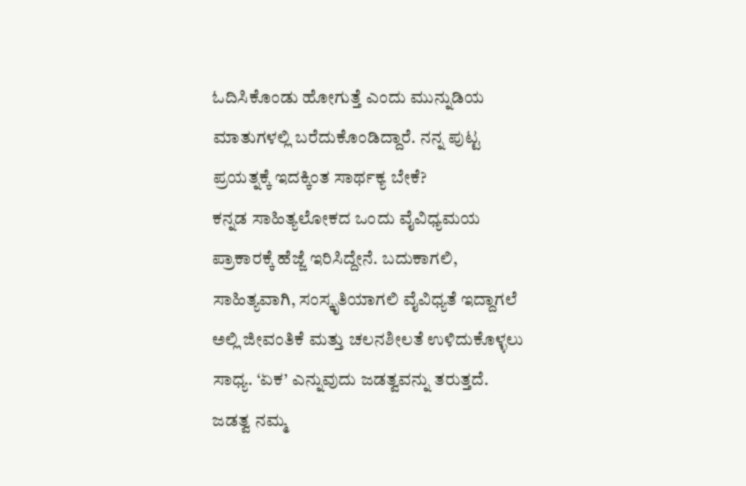ಓದಿಸಿಕೊಂಡು ಹೋಗುತ್ತೆ ಎಂದು ಮುನ್ನುಡಿಯ ಮಾತುಗಳಲ್ಲಿ ಬರೆದುಕೊಂಡಿದ್ದಾರೆ. ನನ್ನ ಪುಟ್ಟ ಪ್ರಯತ್ನಕ್ಕೆ ಇದಕ್ಕಿಂತ ಸಾರ್ಥಕ್ಯ ಬೇಕೆ?
ಕನ್ನಡ ಸಾಹಿತ್ಯಲೋಕದ ಒಂದು ವೈವಿಧ್ಯಮಯ ಪ್ರಾಕಾರಕ್ಕೆ ಹೆಜ್ಜೆ ಇರಿಸಿದ್ದೇನೆ. ಬದುಕಾಗಲಿ, ಸಾಹಿತ್ಯವಾಗಿ, ಸಂಸ್ಕೃತಿಯಾಗಲಿ ವೈವಿಧ್ಯತೆ ಇದ್ದಾಗಲೆ ಅಲ್ಲಿ ಜೀವಂತಿಕೆ ಮತ್ತು ಚಲನಶೀಲತೆ ಉಳಿದುಕೊಳ್ಳಲು ಸಾಧ್ಯ. ‘ಏಕ’ ಎನ್ನುವುದು ಜಡತ್ವವನ್ನು ತರುತ್ತದೆ. ಜಡತ್ವ ನಮ್ಮ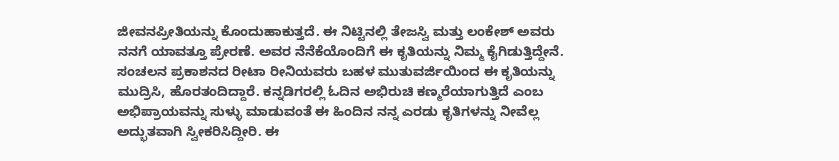ಜೀವನಪ್ರೀತಿಯನ್ನು ಕೊಂದುಹಾಕುತ್ತದೆ. ಈ ನಿಟ್ಟಿನಲ್ಲಿ ತೇಜಸ್ವಿ ಮತ್ತು ಲಂಕೇಶ್ ಅವರು ನನಗೆ ಯಾವತ್ತೂ ಪ್ರೇರಣೆ. ಅವರ ನೆನೆಕೆಯೊಂದಿಗೆ ಈ ಕೃತಿಯನ್ನು ನಿಮ್ಮ ಕೈಗಿಡುತ್ತಿದ್ದೇನೆ.
ಸಂಚಲನ ಪ್ರಕಾಶನದ ರೀಟಾ ರೀನಿಯವರು ಬಹಳ ಮುತುವರ್ಜಿಯಿಂದ ಈ ಕೃತಿಯನ್ನು ಮುದ್ರಿಸಿ, ಹೊರತಂದಿದ್ದಾರೆ. ಕನ್ನಡಿಗರಲ್ಲಿ ಓದಿನ ಅಭಿರುಚಿ ಕಣ್ಮರೆಯಾಗುತ್ತಿದೆ ಎಂಬ ಅಭಿಪ್ರಾಯವನ್ನು ಸುಳ್ಳು ಮಾಡುವಂತೆ ಈ ಹಿಂದಿನ ನನ್ನ ಎರಡು ಕೃತಿಗಳನ್ನು ನೀವೆಲ್ಲ ಅದ್ಭುತವಾಗಿ ಸ್ವೀಕರಿಸಿದ್ದೀರಿ. ಈ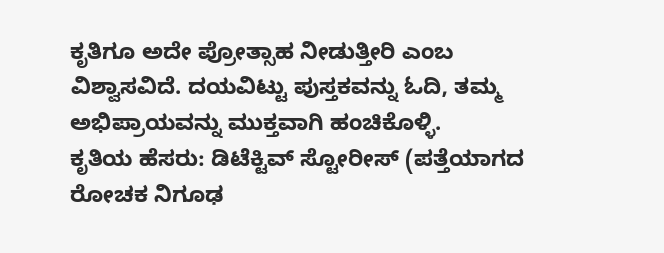ಕೃತಿಗೂ ಅದೇ ಪ್ರೋತ್ಸಾಹ ನೀಡುತ್ತೀರಿ ಎಂಬ ವಿಶ್ವಾಸವಿದೆ. ದಯವಿಟ್ಟು ಪುಸ್ತಕವನ್ನು ಓದಿ, ತಮ್ಮ ಅಭಿಪ್ರಾಯವನ್ನು ಮುಕ್ತವಾಗಿ ಹಂಚಿಕೊಳ್ಳಿ.
ಕೃತಿಯ ಹೆಸರು: ಡಿಟೆಕ್ಟಿವ್ ಸ್ಟೋರೀಸ್ (ಪತ್ತೆಯಾಗದ ರೋಚಕ ನಿಗೂಢ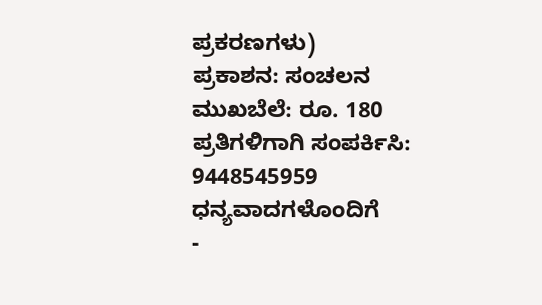ಪ್ರಕರಣಗಳು)
ಪ್ರಕಾಶನ: ಸಂಚಲನ
ಮುಖಬೆಲೆ: ರೂ. 180
ಪ್ರತಿಗಳಿಗಾಗಿ ಸಂಪರ್ಕಿಸಿ: 9448545959
ಧನ್ಯವಾದಗಳೊಂದಿಗೆ
-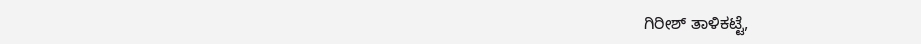ಗಿರೀಶ್ ತಾಳಿಕಟ್ಟೆ,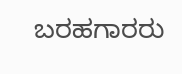ಬರಹಗಾರರು